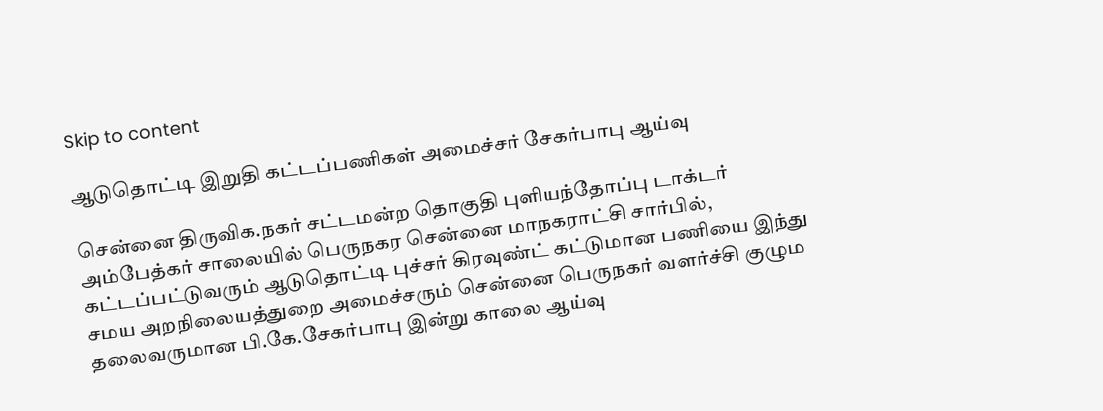Skip to content

ஆடுதொட்டி இறுதி கட்டப்பணிகள் அமைச்சர் சேகர்பாபு ஆய்வு

சென்னை திருவிக.நகர் சட்டமன்ற தொகுதி புளியந்தோப்பு டாக்டர் அம்பேத்கர் சாலையில் பெருநகர சென்னை மாநகராட்சி சார்பில், கட்டப்பட்டுவரும் ஆடுதொட்டி புச்சர் கிரவுண்ட் கட்டுமான பணியை இந்து சமய அறநிலையத்துறை அமைச்சரும் சென்னை பெருநகர் வளர்ச்சி குழும தலைவருமான பி.கே.சேகர்பாபு இன்று காலை ஆய்வு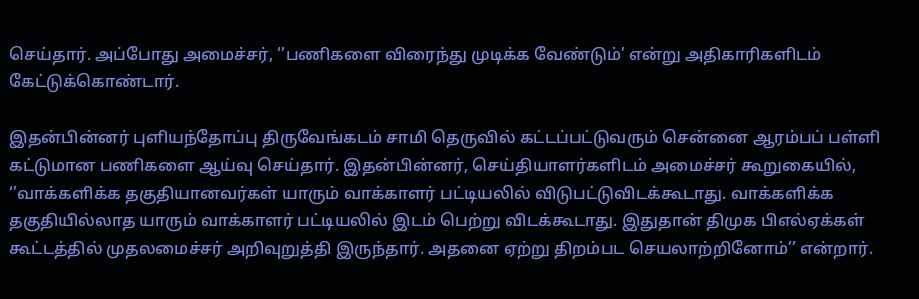செய்தார். அப்போது அமைச்சர், ‘’பணிகளை விரைந்து முடிக்க வேண்டும்’ என்று அதிகாரிகளிடம் கேட்டுக்கொண்டார்.

இதன்பின்னர் புளியந்தோப்பு திருவேங்கடம் சாமி தெருவில் கட்டப்பட்டுவரும் சென்னை ஆரம்பப் பள்ளி கட்டுமான பணிகளை ஆய்வு செய்தார். இதன்பின்னர், செய்தியாளர்களிடம் அமைச்சர் கூறுகையில், ‘’வாக்களிக்க தகுதியானவர்கள் யாரும் வாக்காளர் பட்டியலில் விடுபட்டுவிடக்கூடாது. வாக்களிக்க தகுதியில்லாத யாரும் வாக்காளர் பட்டியலில் இடம் பெற்று விடக்கூடாது. இதுதான் திமுக பிஎல்ஏக்கள் கூட்டத்தில் முதலமைச்சர் அறிவுறுத்தி இருந்தார். அதனை ஏற்று திறம்பட செயலாற்றினோம்’’ என்றார்.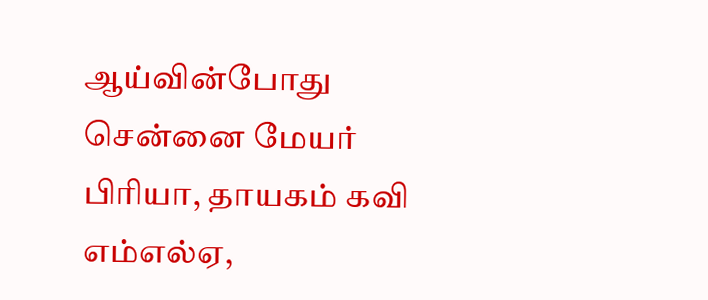ஆய்வின்போது சென்னை மேயர் பிரியா, தாயகம் கவி எம்எல்ஏ,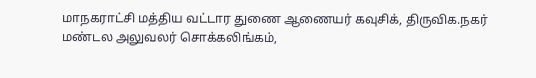மாநகராட்சி மத்திய வட்டார துணை ஆணையர் கவுசிக், திருவிக.நகர் மண்டல அலுவலர் சொக்கலிங்கம்,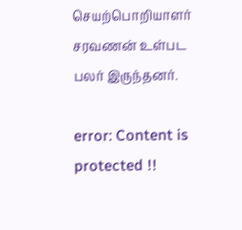செயற்பொறியாளர் சரவணன் உள்பட பலர் இருந்தனர்.

error: Content is protected !!